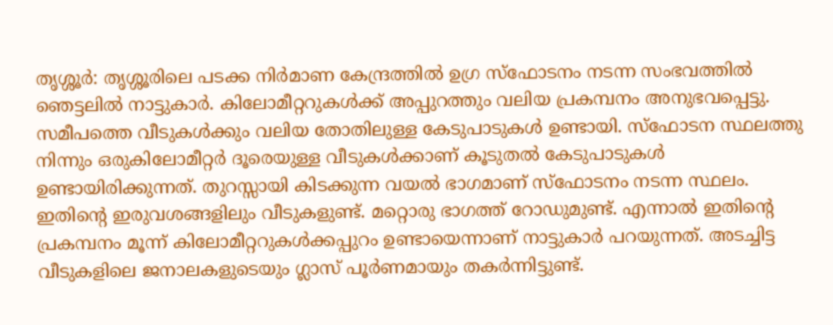തൃശ്ശൂർ: തൃശ്ശൂരിലെ പടക്ക നിർമാണ കേന്ദ്രത്തിൽ ഉഗ്ര സ്ഫോടനം നടന്ന സംഭവത്തിൽ ഞെട്ടലിൽ നാട്ടുകാർ. കിലോമീറ്ററുകൾക്ക് അപ്പുറത്തും വലിയ പ്രകമ്പനം അനുഭവപ്പെട്ടു. സമീപത്തെ വീടുകൾക്കും വലിയ തോതിലുള്ള കേടുപാടുകൾ ഉണ്ടായി. സ്ഫോടന സ്ഥലത്തു നിന്നും ഒരുകിലോമീറ്റർ ദൂരെയുള്ള വീടുകൾക്കാണ് കൂടുതൽ കേടുപാടുകൾ ഉണ്ടായിരിക്കുന്നത്. തുറസ്സായി കിടക്കുന്ന വയൽ ഭാഗമാണ് സ്ഫോടനം നടന്ന സ്ഥലം. ഇതിന്റെ ഇരുവശങ്ങളിലും വീടുകളുണ്ട്. മറ്റൊരു ഭാഗത്ത് റോഡുമുണ്ട്. എന്നാൽ ഇതിന്റെ പ്രകമ്പനം മൂന്ന് കിലോമീറ്ററുകൾക്കപ്പുറം ഉണ്ടായെന്നാണ് നാട്ടുകാർ പറയുന്നത്. അടച്ചിട്ട വീടുകളിലെ ജനാലകളുടെയും ഗ്ലാസ് പൂർണമായും തകർന്നിട്ടുണ്ട്.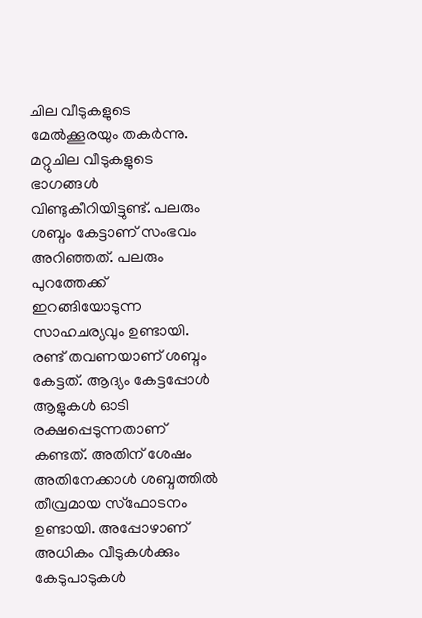ചില വീടുകളുടെ മേൽക്കൂരയും തകർന്നു.
മറ്റുചില വീടുകളുടെ ഭാഗങ്ങൾ വിണ്ടുകീറിയിട്ടുണ്ട്. പലരും ശബ്ദം കേട്ടാണ് സംഭവം അറിഞ്ഞത്. പലരും പുറത്തേക്ക് ഇറങ്ങിയോടുന്ന സാഹചര്യവും ഉണ്ടായി. രണ്ട് തവണയാണ് ശബ്ദം കേട്ടത്. ആദ്യം കേട്ടപ്പോൾ ആളുകൾ ഓടി രക്ഷപ്പെടുന്നതാണ് കണ്ടത്. അതിന് ശേഷം അതിനേക്കാൾ ശബ്ദത്തിൽ തീവ്രമായ സ്ഫോടനം ഉണ്ടായി. അപ്പോഴാണ് അധികം വീടുകൾക്കും കേടുപാടുകൾ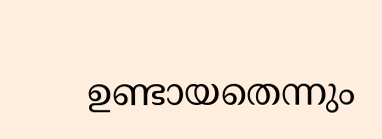ഉണ്ടായതെന്നും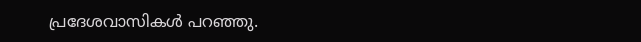പ്രദേശവാസികൾ പറഞ്ഞു.